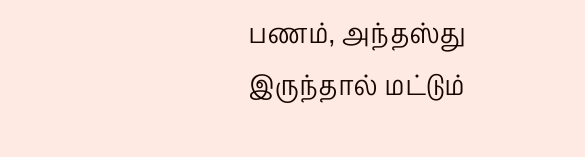பணம், அந்தஸ்து இருந்தால் மட்டும்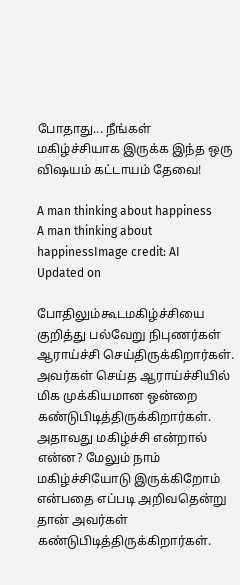போதாது... நீங்கள் மகிழ்ச்சியாக இருக்க இந்த ஒரு விஷயம் கட்டாயம் தேவை!

A man thinking about happiness
A man thinking about happinessImage credit: AI
Updated on

போதிலும்கூடமகிழ்ச்சியை குறித்து பல்வேறு நிபுணர்கள் ஆராய்ச்சி செய்திருக்கிறார்கள். அவர்கள் செய்த ஆராய்ச்சியில் மிக முக்கியமான ஒன்றை கண்டுபிடித்திருக்கிறார்கள். அதாவது மகிழ்ச்சி என்றால் என்ன? மேலும் நாம் மகிழ்ச்சியோடு இருக்கிறோம் என்பதை எப்படி அறிவதென்று தான் அவர்கள் கண்டுபிடித்திருக்கிறார்கள்.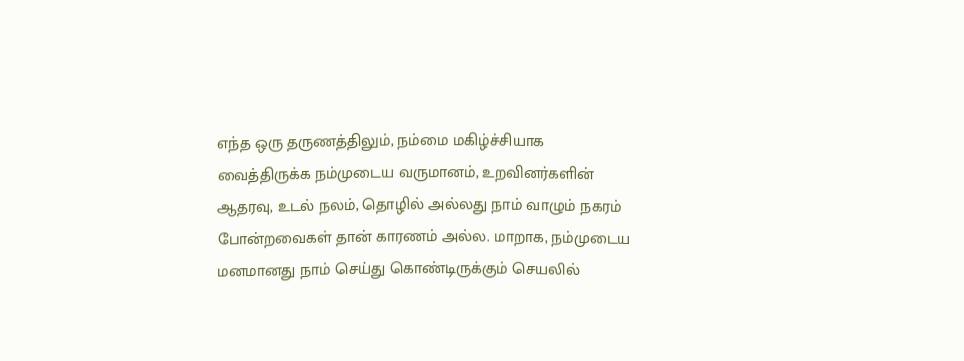எந்த ஒரு தருணத்திலும், நம்மை மகிழ்ச்சியாக வைத்திருக்க நம்முடைய வருமானம், உறவினர்களின் ஆதரவு, உடல் நலம், தொழில் அல்லது நாம் வாழும் நகரம் போன்றவைகள் தான் காரணம் அல்ல. மாறாக, நம்முடைய மனமானது நாம் செய்து கொண்டிருக்கும் செயலில்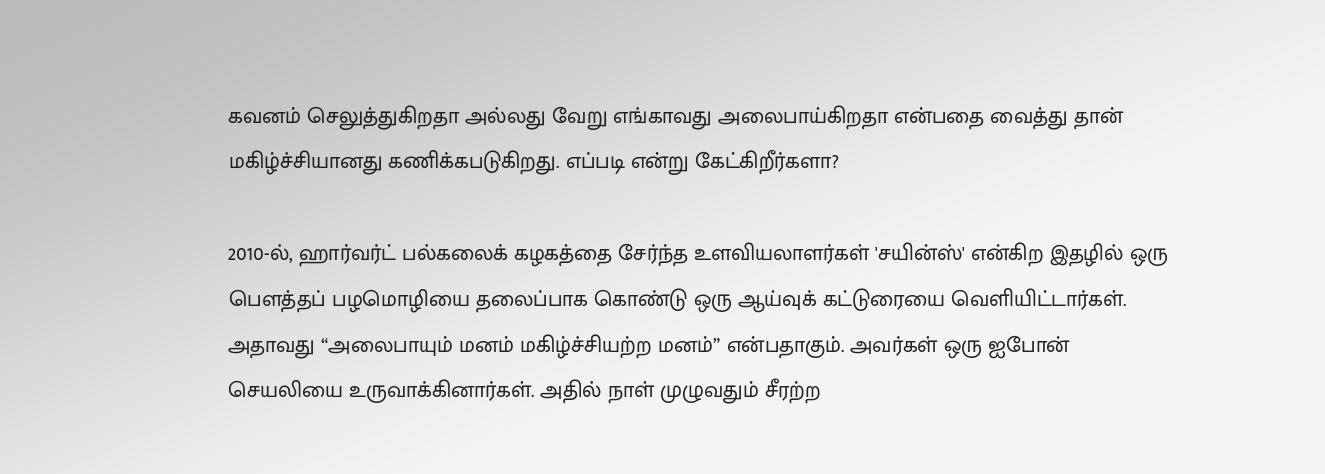கவனம் செலுத்துகிறதா அல்லது வேறு எங்காவது அலைபாய்கிறதா என்பதை வைத்து தான் மகிழ்ச்சியானது கணிக்கபடுகிறது. எப்படி என்று கேட்கிறீர்களா?

2010-ல், ஹார்வர்ட் பல்கலைக் கழகத்தை சேர்ந்த உளவியலாளர்கள் 'சயின்ஸ்' என்கிற இதழில் ஒரு பௌத்தப் பழமொழியை தலைப்பாக கொண்டு ஒரு ஆய்வுக் கட்டுரையை வெளியிட்டார்கள். அதாவது “அலைபாயும் மனம் மகிழ்ச்சியற்ற மனம்” என்பதாகும். அவர்கள் ஒரு ஐபோன் செயலியை உருவாக்கினார்கள். அதில் நாள் முழுவதும் சீரற்ற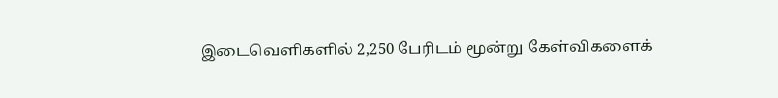இடைவெளிகளில் 2,250 பேரிடம் மூன்று கேள்விகளைக்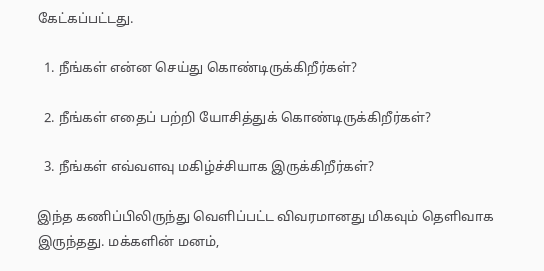கேட்கப்பட்டது.

  1. நீங்கள் என்ன செய்து கொண்டிருக்கிறீர்கள்?

  2. நீங்கள் எதைப் பற்றி யோசித்துக் கொண்டிருக்கிறீர்கள்?

  3. நீங்கள் எவ்வளவு மகிழ்ச்சியாக இருக்கிறீர்கள்?

இந்த கணிப்பிலிருந்து வெளிப்பட்ட விவரமானது மிகவும் தெளிவாக இருந்தது. மக்களின் மனம்,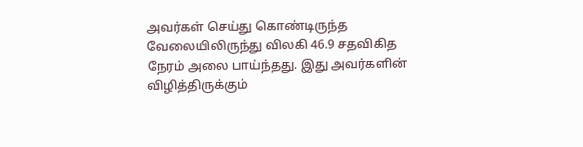அவர்கள் செய்து கொண்டிருந்த வேலையிலிருந்து விலகி 46.9 சதவிகித நேரம் அலை பாய்ந்தது. இது அவர்களின் விழித்திருக்கும்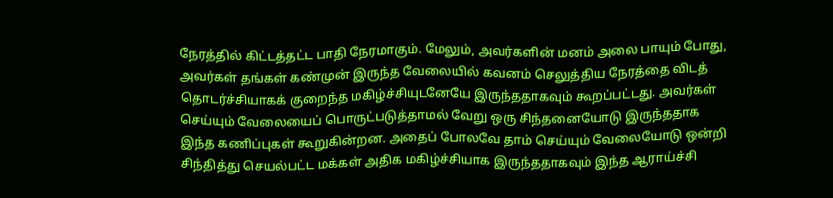நேரத்தில் கிட்டத்தட்ட பாதி நேரமாகும். மேலும், அவர்களின் மனம் அலை பாயும் போது, அவர்கள் தங்கள் கண்முன் இருந்த வேலையில் கவனம் செலுத்திய நேரத்தை விடத் தொடர்ச்சியாகக் குறைந்த மகிழ்ச்சியுடனேயே இருந்ததாகவும் கூறப்பட்டது. அவர்கள் செய்யும் வேலையைப் பொருட்படுத்தாமல் வேறு ஒரு சிந்தனையோடு இருந்ததாக இந்த கணிப்புகள் கூறுகின்றன. அதைப் போலவே தாம் செய்யும் வேலையோடு ஒன்றி சிந்தித்து செயல்பட்ட மக்கள் அதிக மகிழ்ச்சியாக இருந்ததாகவும் இந்த ஆராய்ச்சி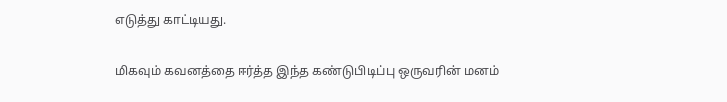எடுத்து காட்டியது.

மிகவும் கவனத்தை ஈர்த்த இந்த கண்டுபிடிப்பு ஒருவரின் மனம்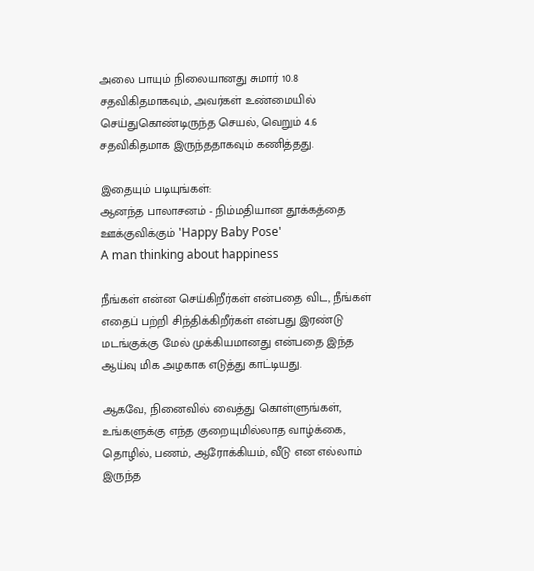அலை பாயும் நிலையானது சுமார் 10.8 சதவிகிதமாகவும், அவர்கள் உண்மையில் செய்துகொண்டிருந்த செயல், வெறும் 4.6 சதவிகிதமாக இருந்ததாகவும் கணித்தது.

இதையும் படியுங்கள்:
ஆனந்த பாலாசனம் - நிம்மதியான தூக்கத்தை ஊக்குவிக்கும் 'Happy Baby Pose'
A man thinking about happiness

நீங்கள் என்ன செய்கிறீர்கள் என்பதை விட, நீங்கள் எதைப் பற்றி சிந்திக்கிறீர்கள் என்பது இரண்டு மடங்குக்கு மேல் முக்கியமானது என்பதை இந்த ஆய்வு மிக அழகாக எடுத்து காட்டியது.

ஆகவே, நினைவில் வைத்து கொள்ளுங்கள், உங்களுக்கு எந்த குறையுமில்லாத வாழ்க்கை, தொழில், பணம், ஆரோக்கியம், வீடு என எல்லாம் இருந்த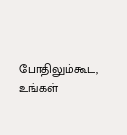போதிலும்கூட, உங்கள்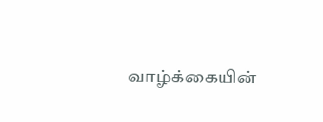வாழ்க்கையின்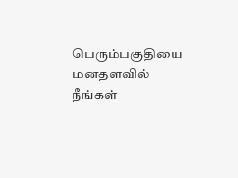பெரும்பகுதியை மனதளவில் நீங்கள்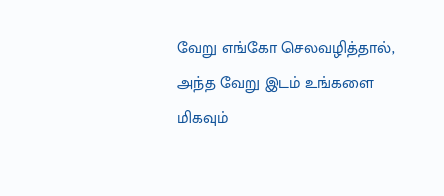வேறு எங்கோ செலவழித்தால், அந்த வேறு இடம் உங்களை மிகவும்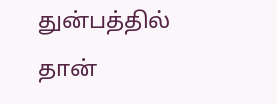துன்பத்தில் தான்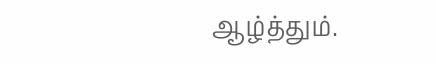ஆழ்த்தும்.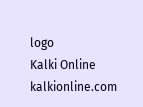logo
Kalki Online
kalkionline.com